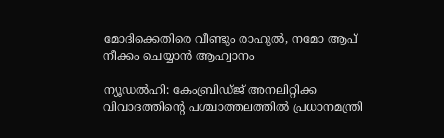മോദിക്കെതിരെ വീണ്ടും രാഹുല്‍, നമോ ആപ് നീക്കം ചെയ്യാന്‍ ആഹ്വാനം

ന്യൂഡല്‍ഹി: കേംബ്രിഡ്ജ് അനലിറ്റിക്ക വിവാദത്തിന്റെ പശ്ചാത്തലത്തില്‍ പ്രധാനമന്ത്രി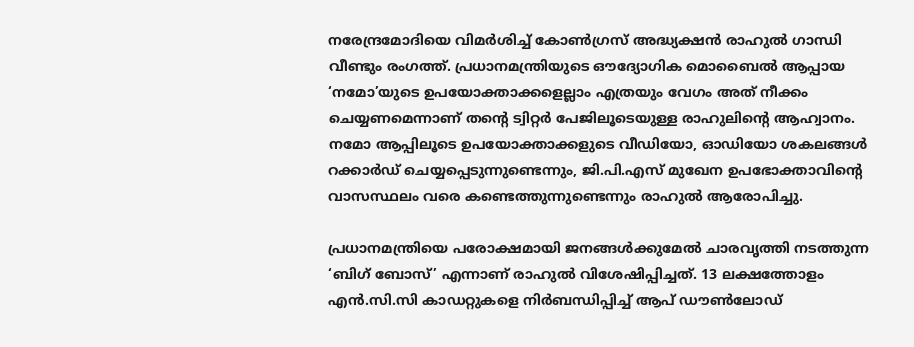നരേന്ദ്രമോദിയെ വിമര്‍ശിച്ച് കോണ്‍ഗ്രസ് അദ്ധ്യക്ഷന്‍ രാഹുല്‍ ഗാന്ധി വീണ്ടും രംഗത്ത്. പ്രധാനമന്ത്രിയുടെ ഔദ്യോഗിക മൊബൈല്‍ ആപ്പായ ‘നമോ’യുടെ ഉപയോക്താക്കളെല്ലാം എത്രയും വേഗം അത് നീക്കം ചെയ്യണമെന്നാണ് തന്റെ ട്വിറ്റര്‍ പേജിലൂടെയുള്ള രാഹുലിന്റെ ആഹ്വാനം. നമോ ആപ്പിലൂടെ ഉപയോക്താക്കളുടെ വീഡിയോ, ഓഡിയോ ശകലങ്ങള്‍ റക്കാര്‍ഡ് ചെയ്യപ്പെടുന്നുണ്ടെന്നും, ജി.പി.എസ് മുഖേന ഉപഭോക്താവിന്റെ വാസസ്ഥലം വരെ കണ്ടെത്തുന്നുണ്ടെന്നും രാഹുല്‍ ആരോപിച്ചു.

പ്രധാനമന്ത്രിയെ പരോക്ഷമായി ജനങ്ങള്‍ക്കുമേല്‍ ചാരവൃത്തി നടത്തുന്ന ‘ബിഗ് ബോസ്’ എന്നാണ് രാഹുല്‍ വിശേഷിപ്പിച്ചത്. 13 ലക്ഷത്തോളം എന്‍.സി.സി കാഡറ്റുകളെ നിര്‍ബന്ധിപ്പിച്ച് ആപ് ഡൗണ്‍ലോഡ്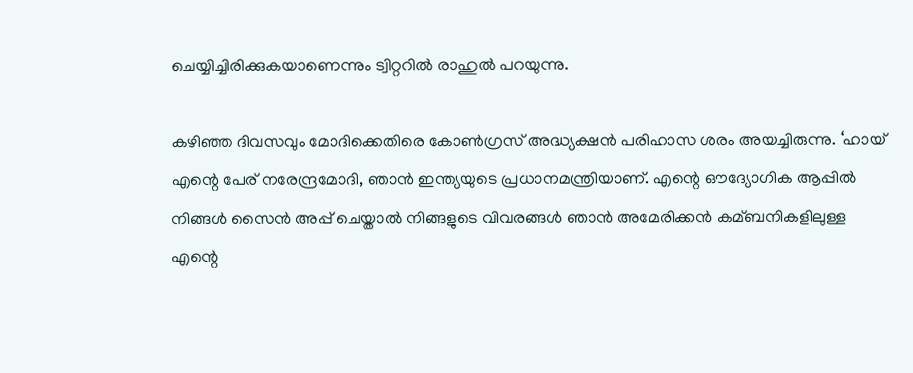ചെയ്യിച്ചിരിക്കുകയാണെന്നും ട്വിറ്ററില്‍ രാഹുല്‍ പറയുന്നു.

കഴിഞ്ഞ ദിവസവും മോദിക്കെതിരെ കോണ്‍ഗ്രസ് അദ്ധ്യക്ഷന്‍ പരിഹാസ ശരം അയച്ചിരുന്നു. ‘ഹായ് എന്റെ പേര് നരേന്ദ്രമോദി, ഞാന്‍ ഇന്ത്യയുടെ പ്രധാനമന്ത്രിയാണ്. എന്റെ ഔദ്യോഗിക ആപ്പില്‍ നിങ്ങള്‍ സൈന്‍ അപ്പ് ചെയ്താല്‍ നിങ്ങളുടെ വിവരങ്ങള്‍ ഞാന്‍ അമേരിക്കന്‍ കമ്ബനികളിലുള്ള എന്റെ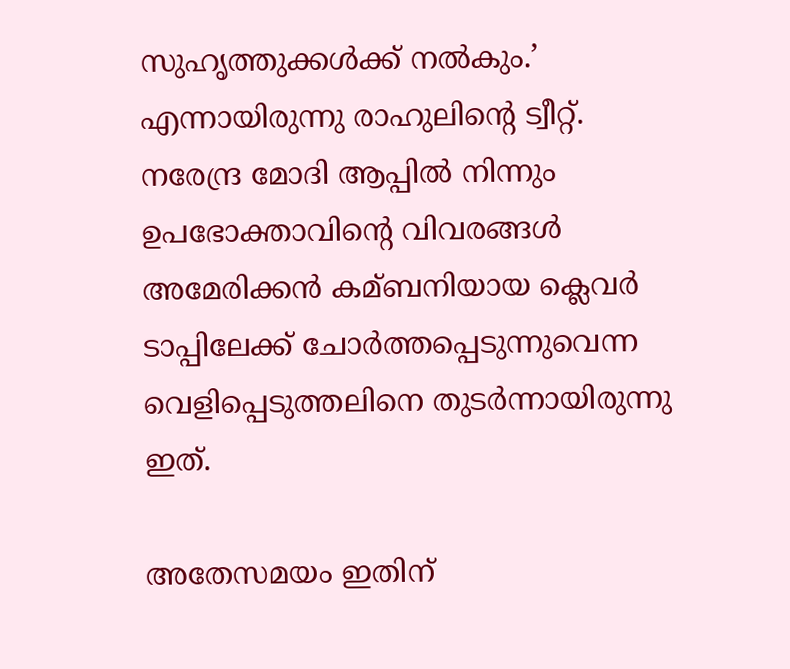സുഹൃത്തുക്കള്‍ക്ക് നല്‍കും.’ എന്നായിരുന്നു രാഹുലിന്റെ ട്വീറ്റ്. നരേന്ദ്ര മോദി ആപ്പില്‍ നിന്നും ഉപഭോക്താവിന്റെ വിവരങ്ങള്‍ അമേരിക്കന്‍ കമ്ബനിയായ ക്ലെവര്‍ ടാപ്പിലേക്ക് ചോര്‍ത്തപ്പെടുന്നുവെന്ന വെളിപ്പെടുത്തലിനെ തുടര്‍ന്നായിരുന്നു ഇത്.

അതേസമയം ഇതിന്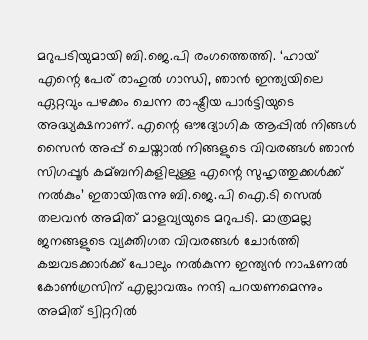മറുപടിയുമായി ബി.ജെ.പി രംഗത്തെത്തി. ‘ഹായ് എന്റെ പേര് രാഹുല്‍ ഗാന്ധി, ഞാന്‍ ഇന്ത്യയിലെ ഏറ്റവും പഴക്കം ചെന്ന രാഷ്ട്രീയ പാര്‍ട്ടിയുടെ അദ്ധ്യക്ഷനാണ്. എന്റെ ഔദ്യോഗിക ആപ്പില്‍ നിങ്ങള്‍ സൈന്‍ അപ്പ് ചെയ്താല്‍ നിങ്ങളുടെ വിവരങ്ങള്‍ ഞാന്‍ സിഗപ്പൂര്‍ കമ്ബനികളിലുള്ള എന്റെ സുഹൃത്തുക്കള്‍ക്ക് നല്‍കും’ ഇതായിരുന്നു ബി.ജെ.പി ഐ.ടി സെല്‍ തലവന്‍ അമിത് മാളവ്യയുടെ മറുപടി. മാത്രമല്ല ജനങ്ങളുടെ വ്യക്തിഗത വിവരങ്ങള്‍ ചോര്‍ത്തി കച്ചവടക്കാര്‍ക്ക് പോലും നല്‍കുന്ന ഇന്ത്യന്‍ നാഷണല്‍ കോണ്‍ഗ്രസിന് എല്ലാവരും നന്ദി പറയണമെന്നും അമിത് ട്വിറ്ററില്‍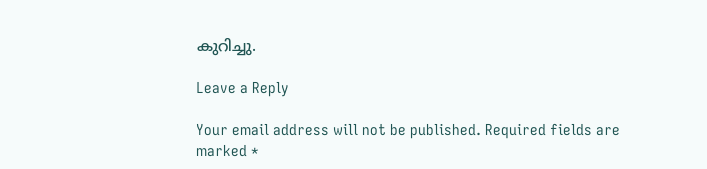കുറിച്ചു.

Leave a Reply

Your email address will not be published. Required fields are marked *